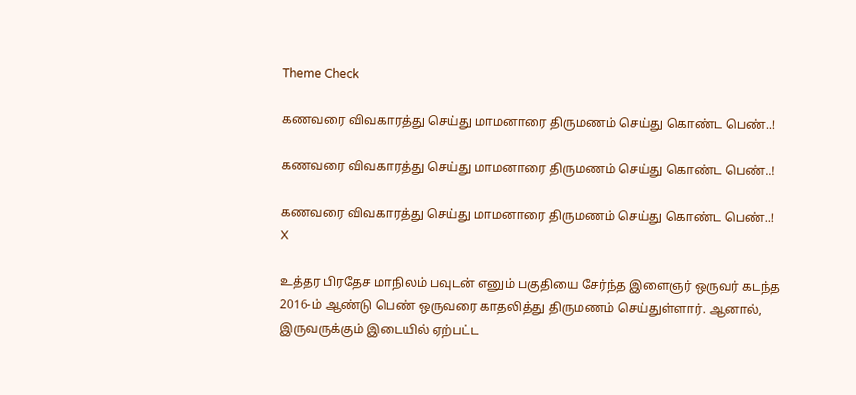Theme Check

கணவரை விவகாரத்து செய்து மாமனாரை திருமணம் செய்து கொண்ட பெண்..!

கணவரை விவகாரத்து செய்து மாமனாரை திருமணம் செய்து கொண்ட பெண்..!

கணவரை விவகாரத்து செய்து மாமனாரை திருமணம் செய்து கொண்ட பெண்..!
X

உத்தர பிரதேச மாநிலம் பவுடன் எனும் பகுதியை சேர்ந்த இளைஞர் ஒருவர் கடந்த 2016-ம் ஆண்டு பெண் ஒருவரை காதலித்து திருமணம் செய்துள்ளார். ஆனால், இருவருக்கும் இடையில் ஏற்பட்ட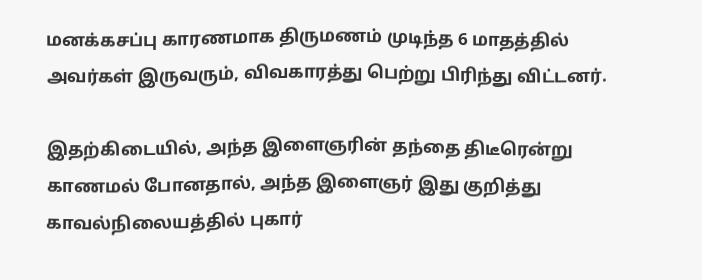மனக்கசப்பு காரணமாக திருமணம் முடிந்த 6 மாதத்தில் அவர்கள் இருவரும், விவகாரத்து பெற்று பிரிந்து விட்டனர்.

இதற்கிடையில், அந்த இளைஞரின் தந்தை திடீரென்று காணமல் போனதால், அந்த இளைஞர் இது குறித்து காவல்நிலையத்தில் புகார்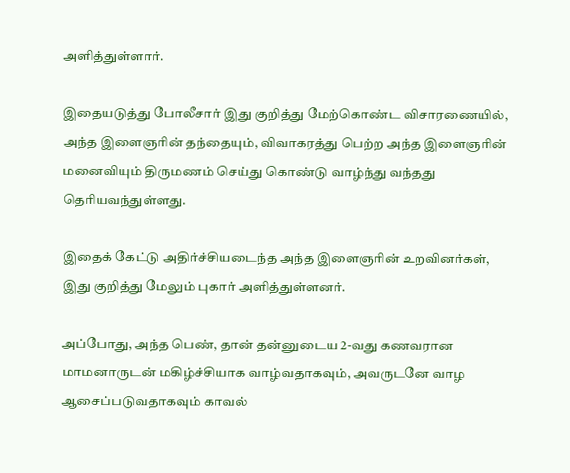அளித்துள்ளார்.

இதையடுத்து போலீசார் இது குறித்து மேற்கொண்ட விசாரணையில், அந்த இளைஞரின் தந்தையும், விவாகரத்து பெற்ற அந்த இளைஞரின் மனைவியும் திருமணம் செய்து கொண்டு வாழ்ந்து வந்தது தெரியவந்துள்ளது.

இதைக் கேட்டு அதிர்ச்சியடைந்த அந்த இளைஞரின் உறவினர்கள், இது குறித்து மேலும் புகார் அளித்துள்ளனர்.

அப்போது, அந்த பெண், தான் தன்னுடைய 2-வது கணவரான மாமனாருடன் மகிழ்ச்சியாக வாழ்வதாகவும், அவருடனே வாழ ஆசைப்படுவதாகவும் காவல்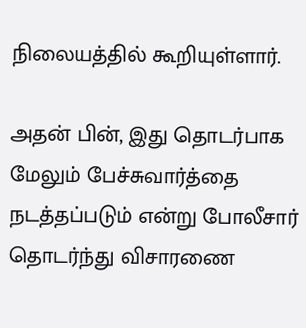நிலையத்தில் கூறியுள்ளார்.

அதன் பின், இது தொடர்பாக மேலும் பேச்சுவார்த்தை நடத்தப்படும் என்று போலீசார் தொடர்ந்து விசாரணை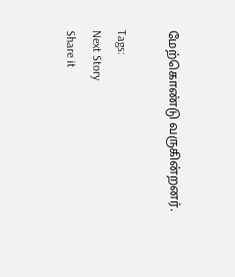மேற்கொண்டு வருகின்றனர்.

Tags:
Next Story
Share it